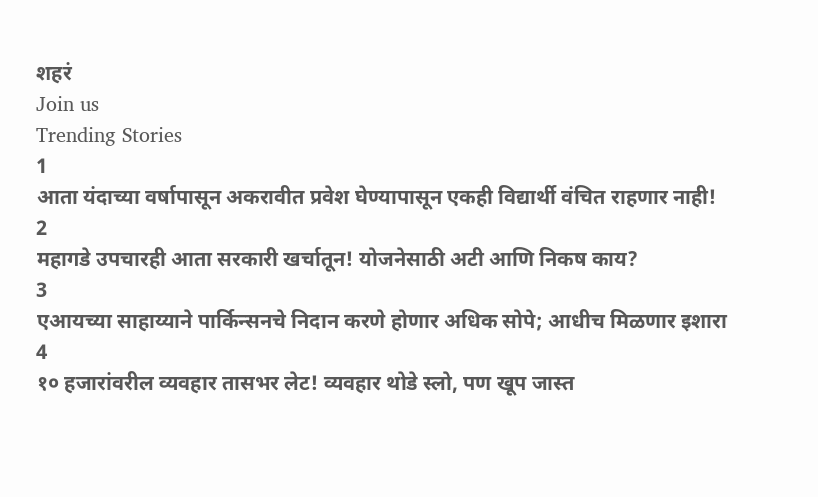शहरं
Join us
Trending Stories
1
आता यंदाच्या वर्षापासून अकरावीत प्रवेश घेण्यापासून एकही विद्यार्थी वंचित राहणार नाही!
2
महागडे उपचारही आता सरकारी खर्चातून! योजनेसाठी अटी आणि निकष काय?
3
एआयच्या साहाय्याने पार्किन्सनचे निदान करणे होणार अधिक सोपे; आधीच मिळणार इशारा
4
१० हजारांवरील व्यवहार तासभर लेट! व्यवहार थोडे स्लो, पण खूप जास्त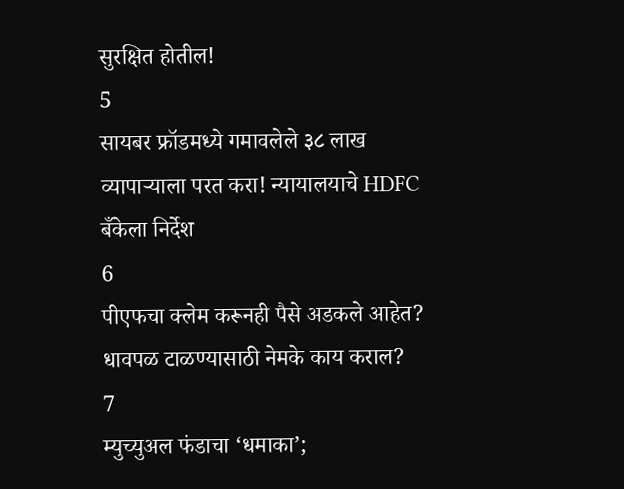सुरक्षित होतील!
5
सायबर फ्रॉडमध्ये गमावलेले ३८ लाख व्यापाऱ्याला परत करा! न्यायालयाचे HDFC बँकेला निर्देश
6
पीएफचा क्लेम करूनही पैसे अडकले आहेत? धावपळ टाळण्यासाठी नेमके काय कराल?
7
म्युच्युअल फंडाचा ‘धमाका’;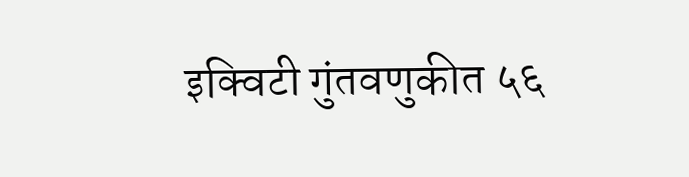इक्विटी गुंतवणुकीत ५६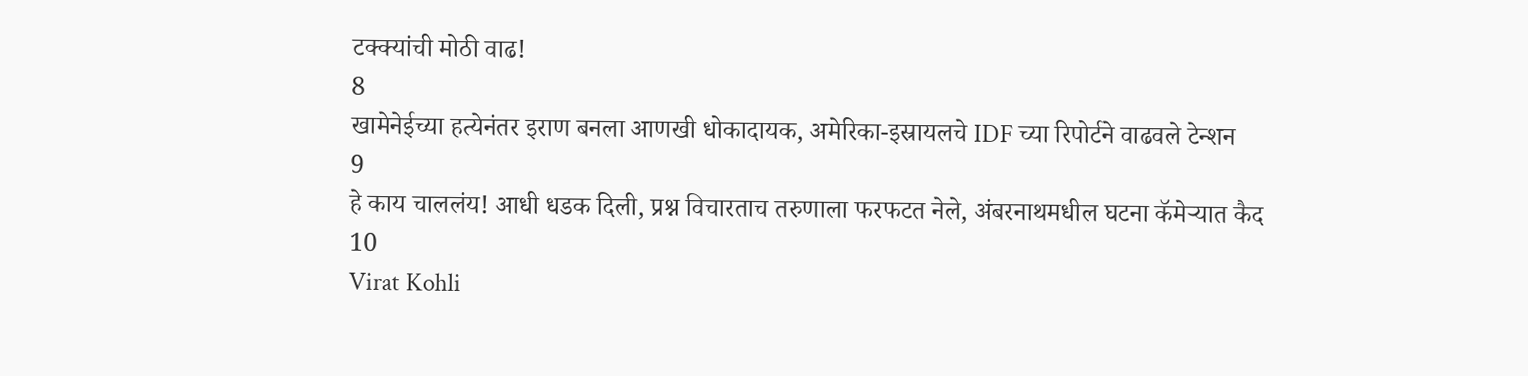टक्क्यांची मोठी वाढ!
8
खामेनेईच्या हत्येनंतर इराण बनला आणखी धोकादायक, अमेरिका-इस्रायलचे IDF च्या रिपोर्टने वाढवले टेन्शन
9
हे काय चाललंय! आधी धडक दिली, प्रश्न विचारताच तरुणाला फरफटत नेले, अंबरनाथमधील घटना कॅमेऱ्यात कैद
10
Virat Kohli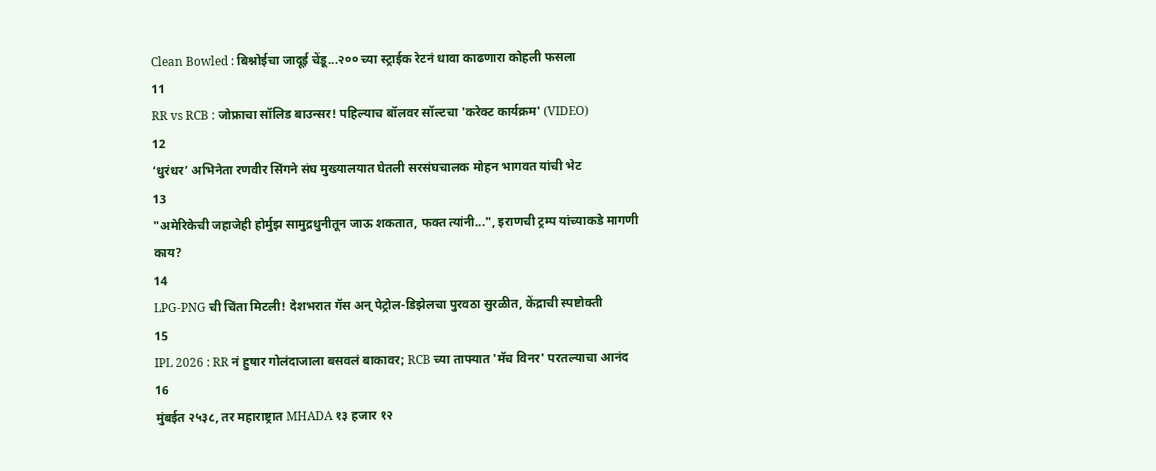Clean Bowled : बिश्नोईचा जादूई चेंडू...२०० च्या स्ट्राईक रेटनं धावा काढणारा कोहली फसला
11
RR vs RCB : जोफ्राचा सॉलिड बाउन्सर! पहिल्याच बॉलवर सॉल्टचा 'करेक्ट कार्यक्रम' (VIDEO)
12
‘धुरंधर’ अभिनेता रणवीर सिंगने संघ मुख्यालयात घेतली सरसंघचालक मोहन भागवत यांची भेट
13
"अमेरिकेची जहाजेही होर्मुझ सामुद्रधुनीतून जाऊ शकतात, फक्त त्यांनी...", इराणची ट्रम्प यांच्याकडे मागणी काय?
14
LPG-PNG ची चिंता मिटली! देशभरात गॅस अन् पेट्रोल-डिझेलचा पुरवठा सुरळीत, केंद्राची स्पष्टोक्ती
15
IPL 2026 : RR नं हुषार गोलंदाजाला बसवलं बाकावर; RCB च्या ताफ्यात 'मॅच विनर' परतल्याचा आनंद
16
मुंबईत २५३८, तर महाराष्ट्रात MHADA १३ हजार १२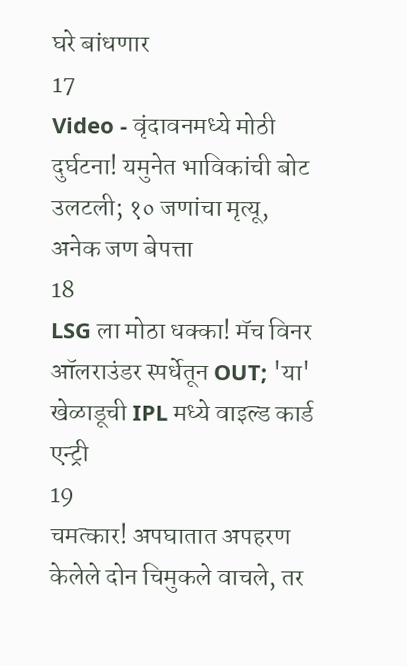घरे बांधणार
17
Video - वृंदावनमध्ये मोठी दुर्घटना! यमुनेत भाविकांची बोट उलटली; १० जणांचा मृत्यू, अनेक जण बेपत्ता
18
LSG ला मोठा धक्का! मॅच विनर ऑलराउंडर स्पर्धेतून OUT; 'या' खेळाडूची IPL मध्ये वाइल्ड कार्ड एन्ट्री
19
चमत्कार! अपघातात अपहरण केलेले दोन चिमुकले वाचले, तर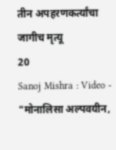तीन अपहरणकर्त्यांचा जागीच मृत्यू
20
Sanoj Mishra : Video - "मोनालिसा अल्पवयीन,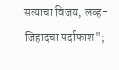सत्याचा विजय, लव्ह-जिहादचा पर्दाफाश";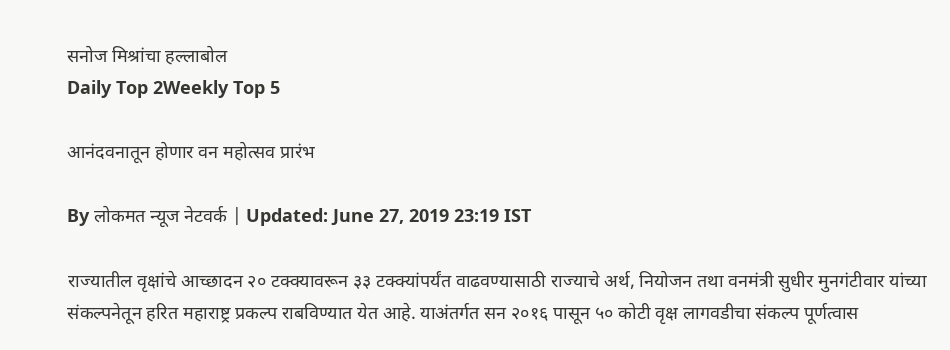सनोज मिश्रांचा हल्लाबोल
Daily Top 2Weekly Top 5

आनंदवनातून होणार वन महोत्सव प्रारंभ

By लोकमत न्यूज नेटवर्क | Updated: June 27, 2019 23:19 IST

राज्यातील वृक्षांचे आच्छादन २० टक्क्यावरून ३३ टक्क्यांपर्यंत वाढवण्यासाठी राज्याचे अर्थ, नियोजन तथा वनमंत्री सुधीर मुनगंटीवार यांच्या संकल्पनेतून हरित महाराष्ट्र प्रकल्प राबविण्यात येत आहे. याअंतर्गत सन २०१६ पासून ५० कोटी वृक्ष लागवडीचा संकल्प पूर्णत्वास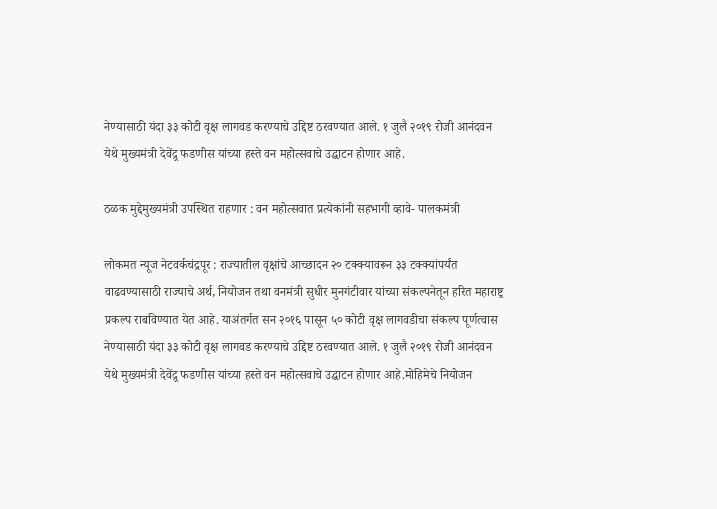नेण्यासाठी यंदा ३३ कोटी वृक्ष लागवड करण्याचे उद्दिष्ट ठरवण्यात आले. १ जुलै २०१९ रोजी आनंदवन येथे मुख्यमंत्री देवेंद्र्र फडणीस यांच्या हस्ते वन महोत्सवाचे उद्घाटन होणार आहे.

ठळक मुद्देमुख्यमंत्री उपस्थित राहणार : वन महोत्सवात प्रत्येकांनी सहभागी व्हावे- पालकमंत्री

लोकमत न्यूज नेटवर्कचंद्रपूर : राज्यातील वृक्षांचे आच्छादन २० टक्क्यावरून ३३ टक्क्यांपर्यंत वाढवण्यासाठी राज्याचे अर्थ, नियोजन तथा वनमंत्री सुधीर मुनगंटीवार यांच्या संकल्पनेतून हरित महाराष्ट्र प्रकल्प राबविण्यात येत आहे. याअंतर्गत सन २०१६ पासून ५० कोटी वृक्ष लागवडीचा संकल्प पूर्णत्वास नेण्यासाठी यंदा ३३ कोटी वृक्ष लागवड करण्याचे उद्दिष्ट ठरवण्यात आले. १ जुलै २०१९ रोजी आनंदवन येथे मुख्यमंत्री देवेंद्र्र फडणीस यांच्या हस्ते वन महोत्सवाचे उद्घाटन होणार आहे.मोहिमेचे नियोजन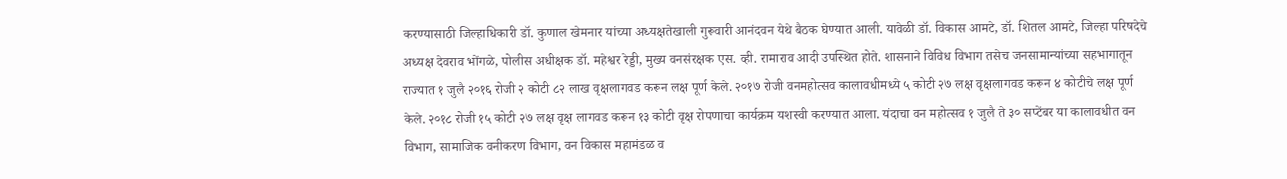करण्यासाठी जिल्हाधिकारी डॉ. कुणाल खेमनार यांच्या अध्यक्षतेखाली गुरूवारी आनंदवन येथे बैठक घेण्यात आली. यावेळी डॉ. विकास आमटे, डॉ. शितल आमटे, जिल्हा परिषदेचे अध्यक्ष देवराव भोंगळे, पोलीस अधीक्षक डॉ. महेश्वर रेड्डी, मुख्य वनसंरक्षक एस. व्ही. रामाराव आदी उपस्थित होते. शासनाने विविध विभाग तसेच जनसामान्यांच्या सहभागातून राज्यात १ जुलै २०१६ रोजी २ कोटी ८२ लाख वृक्षलागवड करून लक्ष पूर्ण केले. २०१७ रोजी वनमहोत्सव कालावधीमध्ये ५ कोटी २७ लक्ष वृक्षलागवड करून ४ कोटीचे लक्ष पूर्ण केले. २०१८ रोजी १५ कोटी २७ लक्ष वृक्ष लागवड करून १३ कोटी वृक्ष रोपणाचा कार्यक्रम यशस्वी करण्यात आला. यंदाचा वन महोत्सव १ जुलै ते ३० सप्टेंबर या कालावधीत वन विभाग, सामाजिक वनीकरण विभाग, वन विकास महामंडळ व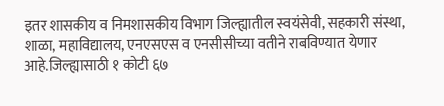इतर शासकीय व निमशासकीय विभाग जिल्ह्यातील स्वयंसेवी, सहकारी संस्था, शाळा, महाविद्यालय, एनएसएस व एनसीसीच्या वतीने राबविण्यात येणार आहे.जिल्ह्यासाठी १ कोटी ६७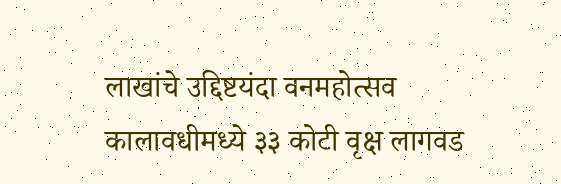लाखांचे उद्दिष्टयंदा वनमहोत्सव कालावधीमध्ये ३३ कोटी वृक्ष लागवड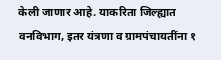केली जाणार आहे. याकरिता जिल्ह्यात वनविभाग, इतर यंत्रणा व ग्रामपंचायतींना १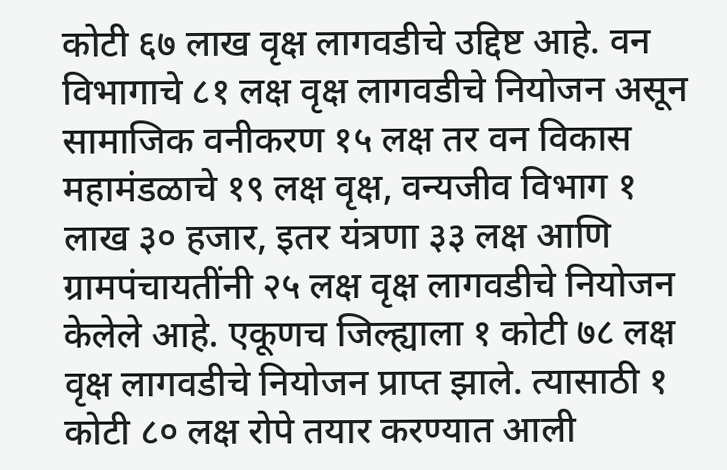कोटी ६७ लाख वृक्ष लागवडीचे उद्दिष्ट आहे. वन विभागाचे ८१ लक्ष वृक्ष लागवडीचे नियोजन असून सामाजिक वनीकरण १५ लक्ष तर वन विकास महामंडळाचे १९ लक्ष वृक्ष, वन्यजीव विभाग १ लाख ३० हजार, इतर यंत्रणा ३३ लक्ष आणि ग्रामपंचायतींनी २५ लक्ष वृक्ष लागवडीचे नियोजन केलेले आहे. एकूणच जिल्ह्याला १ कोटी ७८ लक्ष वृक्ष लागवडीचे नियोजन प्राप्त झाले. त्यासाठी १ कोटी ८० लक्ष रोपे तयार करण्यात आली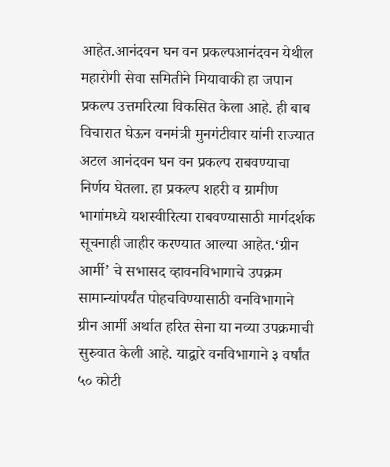आहेत.आनंदवन घन वन प्रकल्पआनंदवन येथील महारोगी सेवा समितीने मियावाकी हा जपान प्रकल्प उत्तमरित्या विकसित केला आहे. ही बाब विचारात घेऊन वनमंत्री मुनगंटीवार यांनी राज्यात अटल आनंदवन घन वन प्रकल्प राबवण्याचा निर्णय घेतला. हा प्रकल्प शहरी व ग्रामीण भागांमध्ये यशस्वीरित्या राबवण्यासाठी मार्गदर्शक सूचनाही जाहीर करण्यात आल्या आहेत.‘ग्रीन आर्मी’ चे सभासद व्हावनविभागाचे उपक्रम सामान्यांपर्यंत पोहचविण्यासाठी वनविभागाने ग्रीन आर्मी अर्थात हरित सेना या नव्या उपक्रमाची सुरुवात केली आहे. याद्वारे वनविभागाने ३ वर्षांत ५० कोटी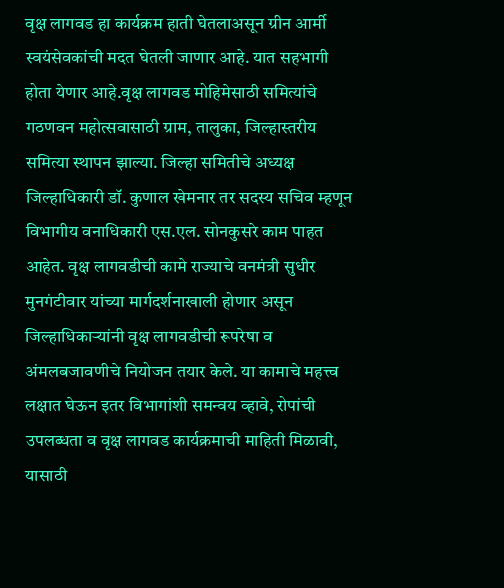वृक्ष लागवड हा कार्यक्रम हाती घेतलाअसून ग्रीन आर्मी स्वयंसेवकांची मदत घेतली जाणार आहे. यात सहभागी होता येणार आहे.वृक्ष लागवड मोहिमेसाठी समित्यांचे गठणवन महोत्सवासाठी ग्राम, तालुका, जिल्हास्तरीय समित्या स्थापन झाल्या. जिल्हा समितीचे अध्यक्ष जिल्हाधिकारी डॉ. कुणाल खेमनार तर सदस्य सचिव म्हणून विभागीय वनाधिकारी एस.एल. सोनकुसरे काम पाहत आहेत. वृक्ष लागवडीची कामे राज्याचे वनमंत्री सुधीर मुनगंटीवार यांच्या मार्गदर्शनाखाली होणार असून जिल्हाधिकाऱ्यांनी वृक्ष लागवडीची रूपरेषा व अंमलबजावणीचे नियोजन तयार केले. या कामाचे महत्त्व लक्षात घेऊन इतर विभागांशी समन्वय व्हावे, रोपांची उपलब्धता व वृक्ष लागवड कार्यक्रमाची माहिती मिळावी, यासाठी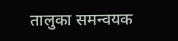तालुका समन्वयक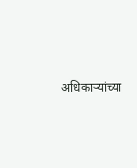अधिकाऱ्यांच्या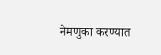नेमणुका करण्यात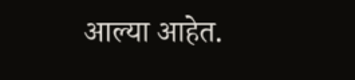आल्या आहेत.